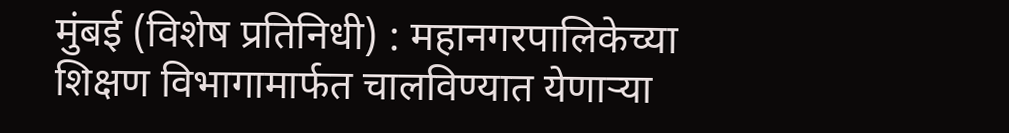मुंबई (विशेष प्रतिनिधी) : महानगरपालिकेच्या शिक्षण विभागामार्फत चालविण्यात येणाऱ्या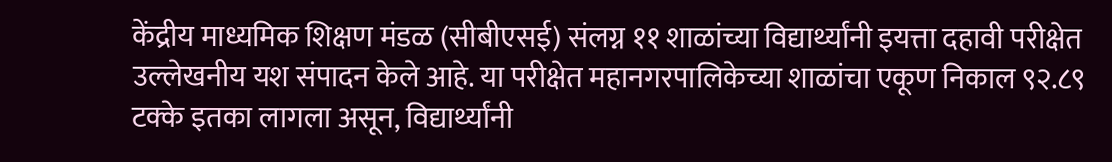केंद्रीय माध्यमिक शिक्षण मंडळ (सीबीएसई) संलग्न ११ शाळांच्या विद्यार्थ्यांनी इयत्ता दहावी परीक्षेत उल्लेखनीय यश संपादन केले आहे. या परीक्षेत महानगरपालिकेच्या शाळांचा एकूण निकाल ९२.८९ टक्के इतका लागला असून, विद्यार्थ्यांनी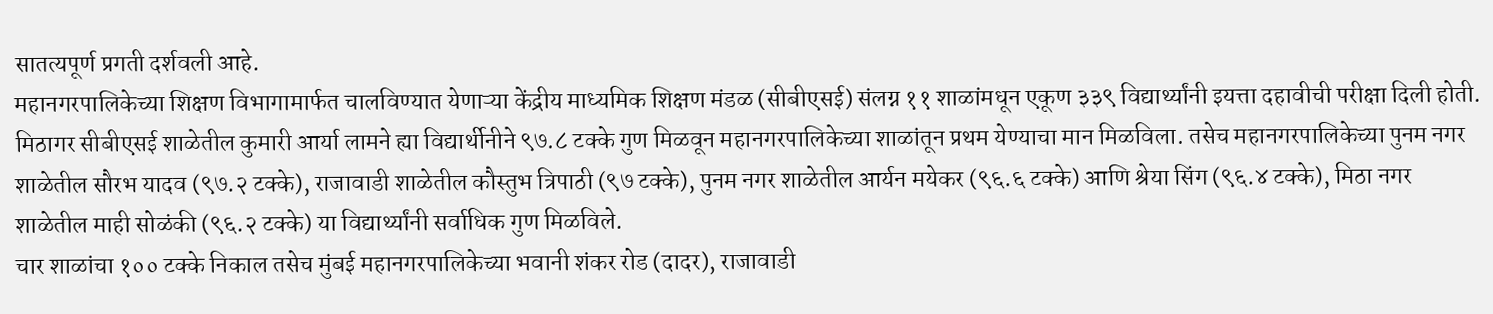सातत्यपूर्ण प्रगती दर्शवली आहे.
महानगरपालिकेच्या शिक्षण विभागामार्फत चालविण्यात येणाऱ्या केंद्रीय माध्यमिक शिक्षण मंडळ (सीबीएसई) संलग्न ११ शाळांमधून एकूण ३३९ विद्यार्थ्यांनी इयत्ता दहावीची परीक्षा दिली होती.
मिठागर सीबीएसई शाळेतील कुमारी आर्या लामने ह्या विद्यार्थीनीने ९७.८ टक्के गुण मिळवून महानगरपालिकेच्या शाळांतून प्रथम येण्याचा मान मिळविला. तसेच महानगरपालिकेच्या पुनम नगर शाळेतील सौरभ यादव (९७.२ टक्के), राजावाडी शाळेतील कौस्तुभ त्रिपाठी (९७ टक्के), पुनम नगर शाळेतील आर्यन मयेकर (९६.६ टक्के) आणि श्रेया सिंग (९६.४ टक्के), मिठा नगर शाळेतील माही सोळंकी (९६.२ टक्के) या विद्यार्थ्यांनी सर्वाधिक गुण मिळविले.
चार शाळांचा १०० टक्के निकाल तसेच मुंबई महानगरपालिकेच्या भवानी शंकर रोड (दादर), राजावाडी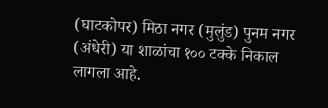(घाटकोपर) मिठा नगर (मुलुंड) पुनम नगर (अंधेरी) या शाळांचा १०० टक्के निकाल लागला आहे.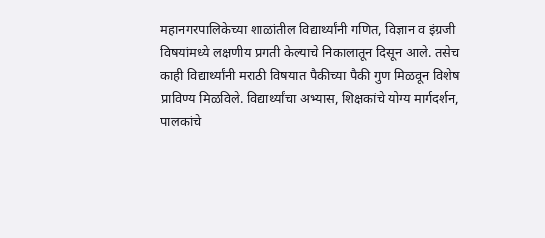महानगरपालिकेच्या शाळांतील विद्यार्थ्यांनी गणित, विज्ञान व इंग्रजी विषयांमध्ये लक्षणीय प्रगती केल्याचे निकालातून दिसून आले. तसेच काही विद्यार्थ्यांनी मराठी विषयात पैकीच्या पैकी गुण मिळवून विशेष प्राविण्य मिळविले. विद्यार्थ्यांचा अभ्यास, शिक्षकांचे योग्य मार्गदर्शन, पालकांचे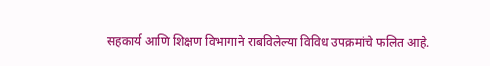सहकार्य आणि शिक्षण विभागाने राबविलेल्या विविध उपक्रमांचे फलित आहे.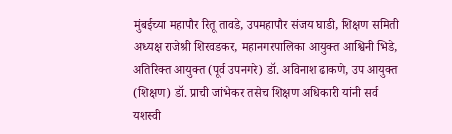मुंबईच्या महापौर रितू तावडे, उपमहापौर संजय घाडी, शिक्षण समिती अध्यक्ष राजेश्री शिरवडकर, महानगरपालिका आयुक्त आश्विनी भिडे, अतिरिक्त आयुक्त (पूर्व उपनगरे) डॉ. अविनाश ढाकणे, उप आयुक्त (शिक्षण) डॉ. प्राची जांभेकर तसेच शिक्षण अधिकारी यांनी सर्व यशस्वी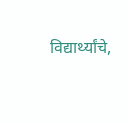विद्यार्थ्यांचे,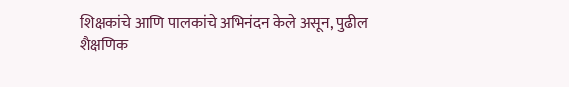शिक्षकांचे आणि पालकांचे अभिनंदन केले असून, पुढील शैक्षणिक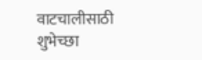वाटचालीसाठी शुभेच्छा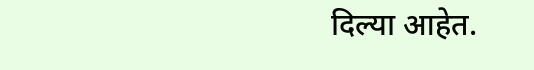दिल्या आहेत.